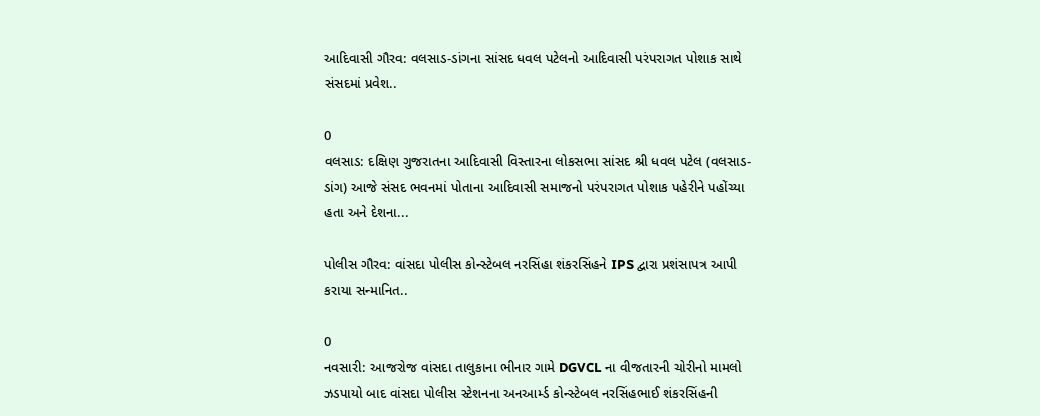આદિવાસી ગૌરવ: વલસાડ-ડાંગના સાંસદ ધવલ પટેલનો આદિવાસી પરંપરાગત પોશાક સાથે સંસદમાં પ્રવેશ..

0
વલસાડ: દક્ષિણ ગુજરાતના આદિવાસી વિસ્તારના લોકસભા સાંસદ શ્રી ધવલ પટેલ (વલસાડ-ડાંગ) આજે સંસદ ભવનમાં પોતાના આદિવાસી સમાજનો પરંપરાગત પોશાક પહેરીને પહોંચ્યા હતા અને દેશના...

પોલીસ ગૌરવ: વાંસદા પોલીસ કોન્સ્ટેબલ નરસિંહા શંકરસિંહને IPS દ્વારા પ્રશંસાપત્ર આપી કરાયા સન્માનિત..

0
નવસારી: આજરોજ વાંસદા તાલુકાના ભીનાર ગામે DGVCL ના વીજતારની ચોરીનો મામલો ઝડપાયો બાદ વાંસદા પોલીસ સ્ટેશનના અનઆર્મ્ડ કોન્સ્ટેબલ નરસિંહભાઈ શંકરસિંહની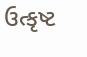ઉત્કૃષ્ટ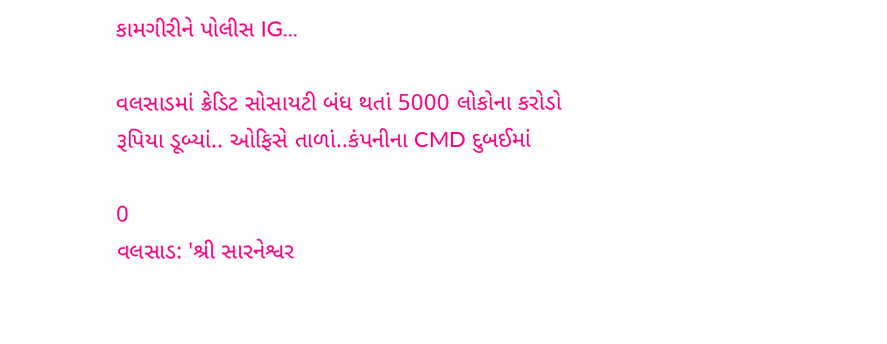કામગીરીને પોલીસ IG...

વલસાડમાં ક્રેડિટ સોસાયટી બંધ થતાં 5000 લોકોના કરોડો રૂપિયા ડૂબ્યાં.. ઓફિસે તાળાં..કંપનીના CMD દુબઈમાં

0
વલસાડ: 'શ્રી સારનેશ્વર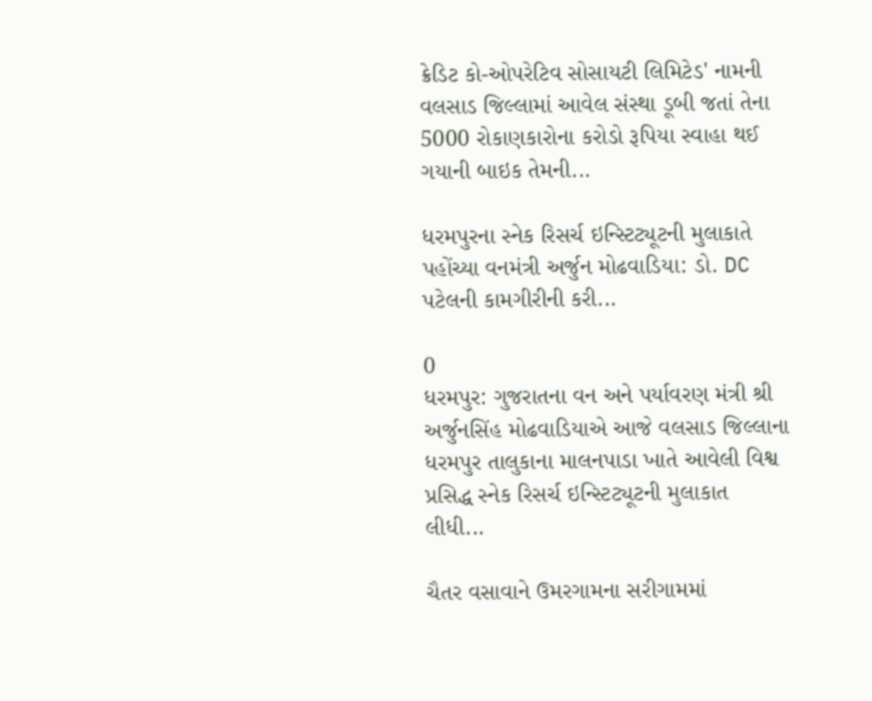ક્રેડિટ કો-ઓપરેટિવ સોસાયટી લિમિટેડ' નામની વલસાડ જિલ્લામાં આવેલ સંસ્થા ડૂબી જતાં તેના 5000 રોકાણકારોના કરોડો રૂપિયા સ્વાહા થઈ ગયાની બાઇક તેમની...

ધરમપુરના સ્નેક રિસર્ચ ઇન્સ્ટિટ્યૂટની મુલાકાતે પહોંચ્યા વનમંત્રી અર્જુન મોઢવાડિયા: ડો. DC પટેલની કામગીરીની કરી...

0
ધરમપુર: ગુજરાતના વન અને પર્યાવરણ મંત્રી શ્રી અર્જુનસિંહ મોઢવાડિયાએ આજે વલસાડ જિલ્લાના ધરમપુર તાલુકાના માલનપાડા ખાતે આવેલી વિશ્વ પ્રસિદ્ધ સ્નેક રિસર્ચ ઇન્સ્ટિટ્યૂટની મુલાકાત લીધી...

ચૈતર વસાવાને ઉમરગામના સરીગામમાં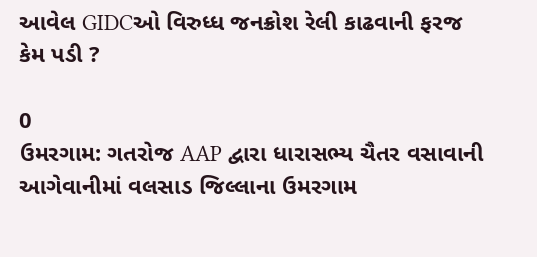આવેલ GIDCઓ વિરુધ્ધ જનક્રોશ રેલી કાઢવાની ફરજ કેમ પડી ?

0
ઉમરગામ: ગતરોજ AAP દ્વારા ધારાસભ્ય ચૈતર વસાવાની આગેવાનીમાં વલસાડ જિલ્લાના ઉમરગામ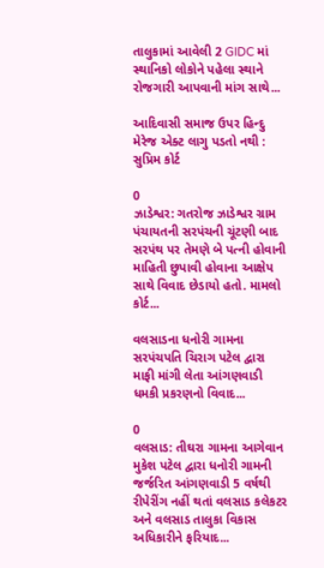તાલુકામાં આવેલી 2 GIDC માં સ્થાનિકો લોકોને પહેલા સ્થાને રોજગારી આપવાની માંગ સાથે...

આદિવાસી સમાજ ઉપર હિન્દુ મેરેજ એક્ટ લાગુ પડતો નથી : સુપ્રિમ કોર્ટ

0
ઝાડેશ્વર: ગતરોજ ઝાડેશ્વર ગ્રામ પંચાયતની સરપંચની ચૂંટણી બાદ સરપંથ પર તેમણે બે પત્ની હોવાની માહિતી છુપાવી હોવાના આક્ષેપ સાથે વિવાદ છેડાયો હતો. મામલો કોર્ટ...

વલસાડના ધનોરી ગામના સરપંચપતિ ચિરાગ પટેલ દ્વારા માફી માંગી લેતા આંગણવાડી ધમકી પ્રકરણનો વિવાદ...

0
વલસાડ: તીઘરા ગામના આગેવાન મુકેશ પટેલ દ્વારા ધનોરી ગામની જર્જરિત આંગણવાડી 5 વર્ષથી રીપેરીંગ નહીં થતાં વલસાડ કલેકટર અને વલસાડ તાલુકા વિકાસ અધિકારીને ફરિયાદ...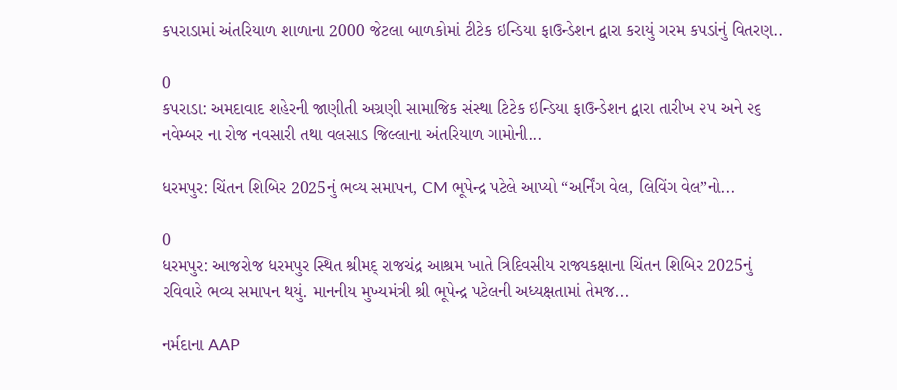કપરાડામાં અંતરિયાળ શાળાના 2000 જેટલા બાળકોમાં ટીટેક ઇન્ડિયા ફાઉન્ડેશન દ્વારા કરાયું ગરમ કપડાંનું વિતરણ..

0
કપરાડા: અમદાવાદ શહેરની જાણીતી અગ્રણી સામાજિક સંસ્થા ટિટેક ઇન્ડિયા ફાઉન્ડેશન દ્વારા તારીખ ૨૫ અને ૨૬ નવેમ્બર ના રોજ નવસારી તથા વલસાડ જિલ્લાના અંતરિયાળ ગામોની...

ધરમપુર: ચિંતન શિબિર 2025નું ભવ્ય સમાપન, CM ભૂપેન્દ્ર પટેલે આપ્યો “અર્નિંગ વેલ, લિવિંગ વેલ”નો...

0
ધરમપુર: આજરોજ ધરમપુર સ્થિત શ્રીમદ્ રાજચંદ્ર આશ્રમ ખાતે ત્રિદિવસીય રાજ્યકક્ષાના ચિંતન શિબિર 2025નું રવિવારે ભવ્ય સમાપન થયું. માનનીય મુખ્યમંત્રી શ્રી ભૂપેન્દ્ર પટેલની અધ્યક્ષતામાં તેમજ...

નર્મદાના AAP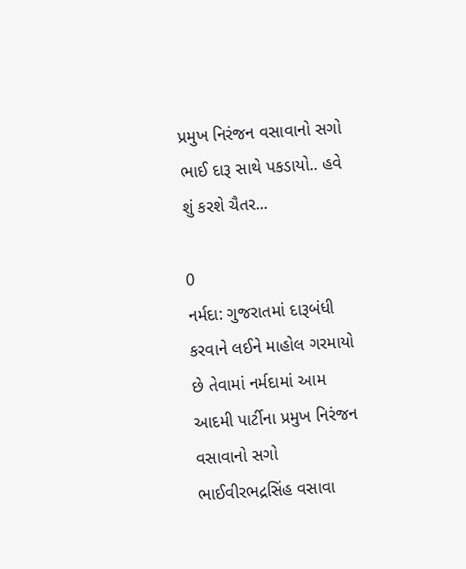પ્રમુખ નિરંજન વસાવાનો સગો ભાઈ દારૂ સાથે પકડાયો.. હવે શું કરશે ચૈતર...

0
નર્મદા: ગુજરાતમાં દારૂબંધી કરવાને લઈને માહોલ ગરમાયો છે તેવામાં નર્મદામાં આમ આદમી પાર્ટીના પ્રમુખ નિરંજન વસાવાનો સગો ભાઈવીરભદ્રસિંહ વસાવા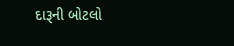દારૂની બોટલો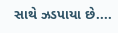સાથે ઝડપાયા છે....